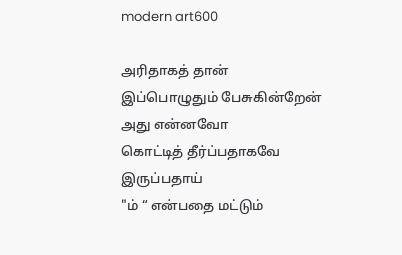modern art600

அரிதாகத் தான்
இப்பொழுதும் பேசுகின்றேன்
அது என்னவோ
கொட்டித் தீர்ப்பதாகவே
இருப்பதாய்
"ம் “ என்பதை மட்டும்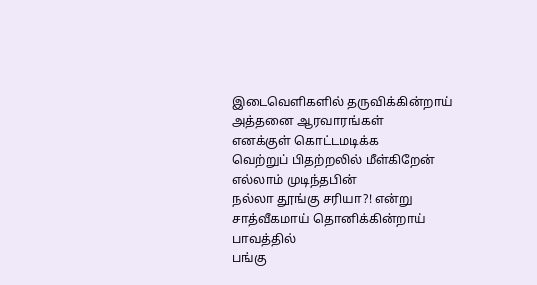இடைவெளிகளில் தருவிக்கின்றாய்
அத்தனை ஆரவாரங்கள்
எனக்குள் கொட்டமடிக்க
வெற்றுப் பிதற்றலில் மீள்கிறேன்
எல்லாம் முடிந்தபின்
நல்லா தூங்கு சரியா?! என்று
சாத்வீகமாய் தொனிக்கின்றாய்
பாவத்தில்
பங்கு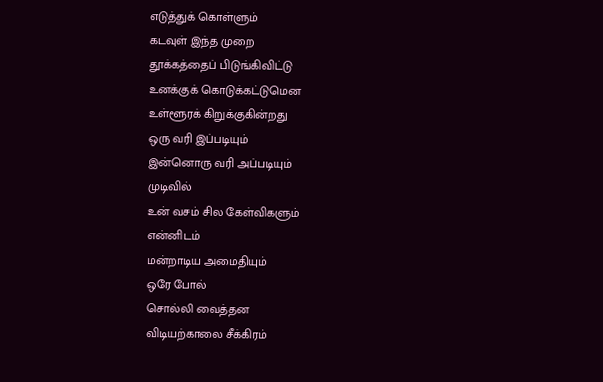எடுத்துக் கொள்ளும்
கடவுள் இந்த முறை
தூக்கத்தைப் பிடுங்கிவிட்டு
உனக்குக் கொடுக்கட்டுமென
உள்ளூரக் கிறுக்குகின்றது
ஒரு வரி இப்படியும்
இன்னொரு வரி அப்படியும்
முடிவில்
உன் வசம் சில கேள்விகளும்
என்னிடம்
மன்றாடிய அமைதியும்
ஒரே போல்
சொல்லி வைத்தன
விடியற்காலை சீக்கிரம்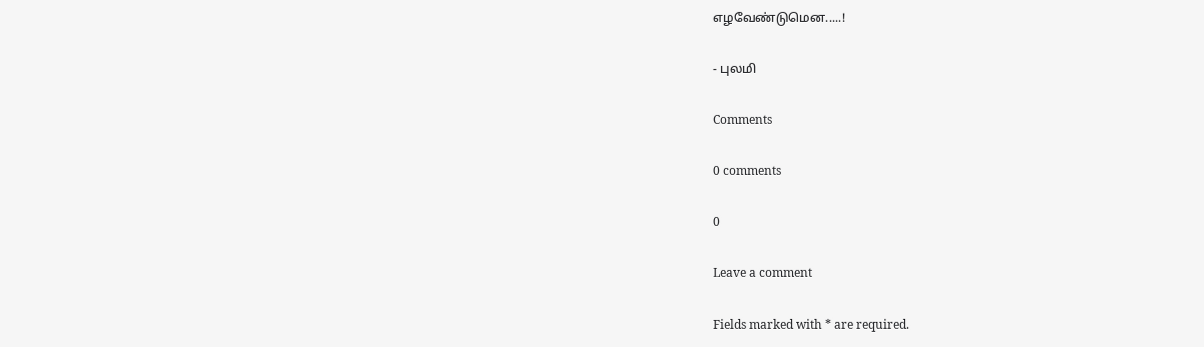எழவேண்டுமென.....!

- புலமி

Comments

0 comments

0

Leave a comment

Fields marked with * are required.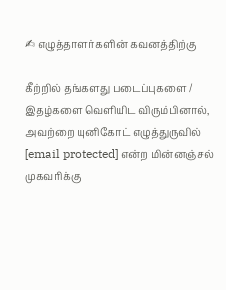✍ எழுத்தாளர்களின் கவனத்திற்கு

கீற்றில் தங்களது படைப்புகளை / இதழ்களை வெளியிட விரும்பினால், அவற்றை யுனிகோட் எழுத்துருவில் [email protected] என்ற மின்னஞ்சல் முகவரிக்கு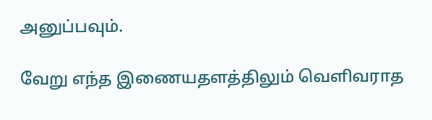அனுப்பவும்.

வேறு எந்த இணையதளத்திலும் வெளிவராத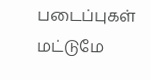படைப்புகள் மட்டுமே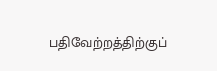பதிவேற்றத்திற்குப்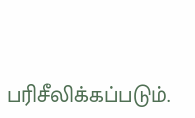பரிசீலிக்கப்படும்.